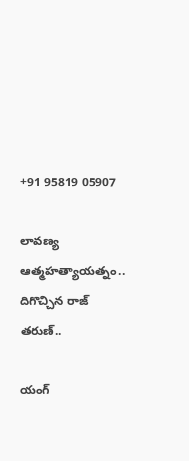+91 95819 05907

లావణ్య ఆత్మహత్యాయత్నం.. దిగొచ్చిన రాజ్ తరుణ్..

యంగ్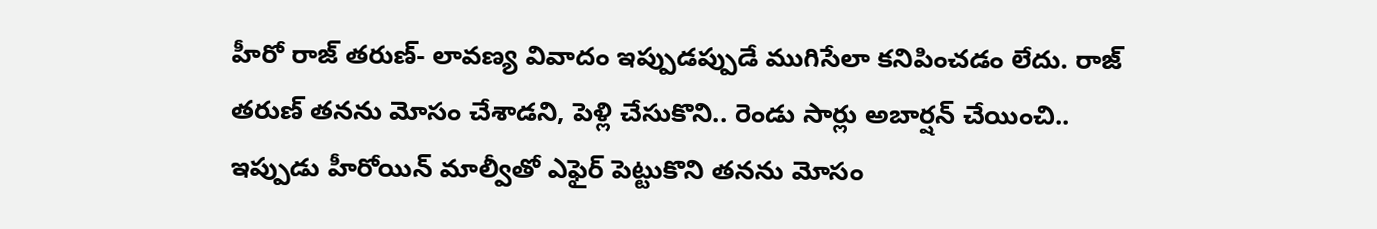హీరో రాజ్ తరుణ్- లావణ్య వివాదం ఇప్పుడప్పుడే ముగిసేలా కనిపించడం లేదు. రాజ్ తరుణ్ తనను మోసం చేశాడని, పెళ్లి చేసుకొని.. రెండు సార్లు అబార్షన్ చేయించి.. ఇప్పుడు హీరోయిన్ మాల్వీతో ఎఫైర్ పెట్టుకొని తనను మోసం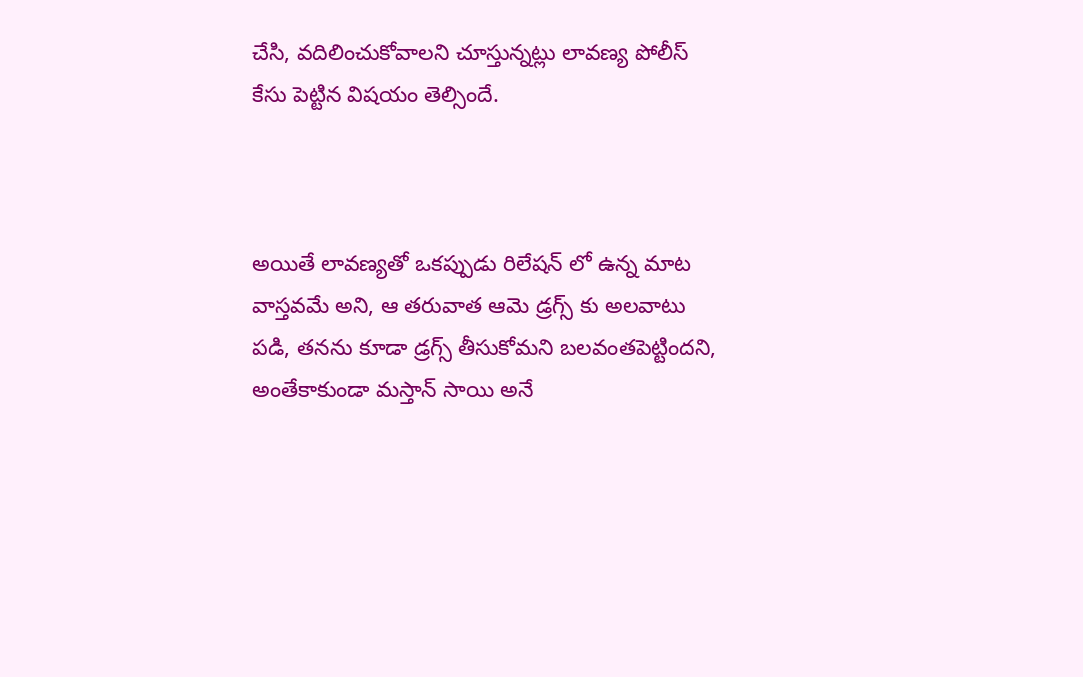చేసి, వదిలించుకోవాలని చూస్తున్నట్లు లావణ్య పోలీస్ కేసు పెట్టిన విషయం తెల్సిందే.



అయితే లావణ్యతో ఒకప్పుడు రిలేషన్ లో ఉన్న మాట వాస్తవమే అని, ఆ తరువాత ఆమె డ్రగ్స్ కు అలవాటు పడి, తనను కూడా డ్రగ్స్ తీసుకోమని బలవంతపెట్టిందని, అంతేకాకుండా మస్తాన్ సాయి అనే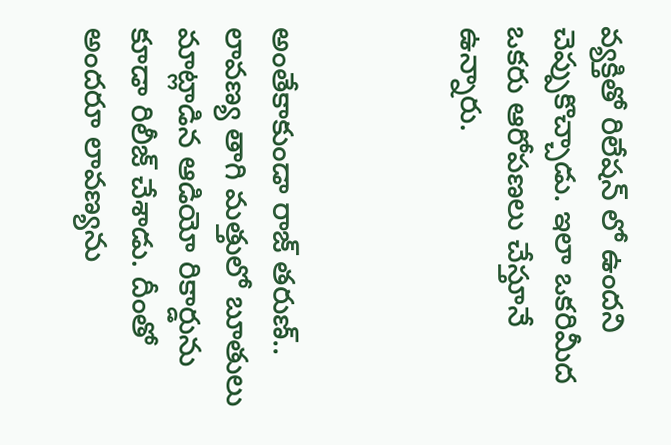వ్యక్తితో రిలేషన్ లో ఉందని చెప్పుకొచ్చాడు. ఇలా ఒకరిమీద ఒకరు ఆరోపణలు చేస్తూనే ఉన్నారు.



అంతేకాకుండా రాజ్ తరుణ్.. లావణ్య తాగి మత్తులో బూతులు మాట్లాడిన ఆడియో రికార్డును కూడా రిలీజ్ చేశాడు. దీంతో అందరూ లావణ్యను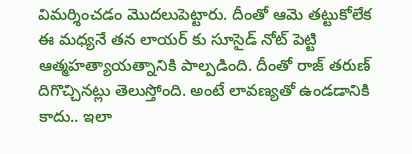విమర్శించడం మొదలుపెట్టారు. దీంతో ఆమె తట్టుకోలేక ఈ మధ్యనే తన లాయర్ కు సూసైడ్ నోట్ పెట్టి ఆత్మహత్యాయత్నానికి పాల్పడింది. దీంతో రాజ్ తరుణ్ దిగొచ్చినట్లు తెలుస్తోంది. అంటే లావణ్యతో ఉండడానికి కాదు.. ఇలా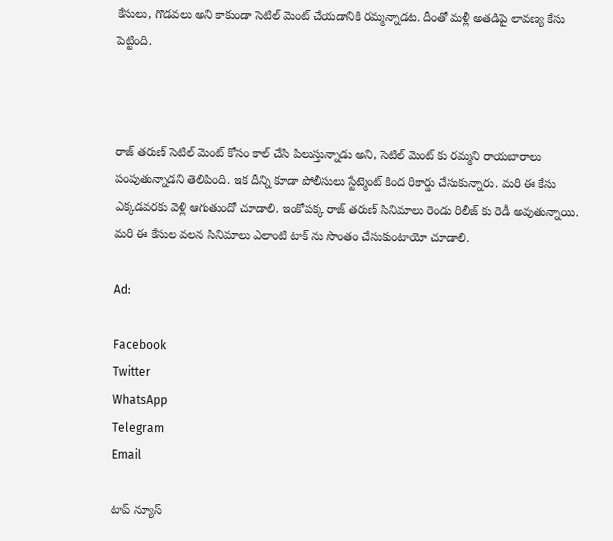కేసులు, గొడవలు అని కాకుండా సెటిల్ మెంట్ చేయడానికి రమ్మన్నాడట. దీంతో మళ్లీ అతడిపై లావణ్య కేసు పెట్టింది.



రాజ్ తరుణ్ సెటిల్ మెంట్ కోసం కాల్ చేసి పిలుస్తున్నాడు అని, సెటిల్ మెంట్ కు రమ్మని రాయబారాలు పంపుతున్నాడని తెలిపింది. ఇక దీన్ని కూడా పోలీసులు స్టేట్మెంట్ కింద రికార్డు చేసుకున్నారు. మరి ఈ కేసు ఎక్కడవరకు వెళ్లి ఆగుతుందో చూడాలి. ఇంకోపక్క రాజ్ తరుణ్ సినిమాలు రెండు రిలీజ్ కు రెడీ అవుతున్నాయి. మరి ఈ కేసుల వలన సినిమాలు ఎలాంటి టాక్ ను సొంతం చేసుకుంటాయో చూడాలి.

Ad:

Facebook
Twitter
WhatsApp
Telegram
Email

టాప్ న్యూస్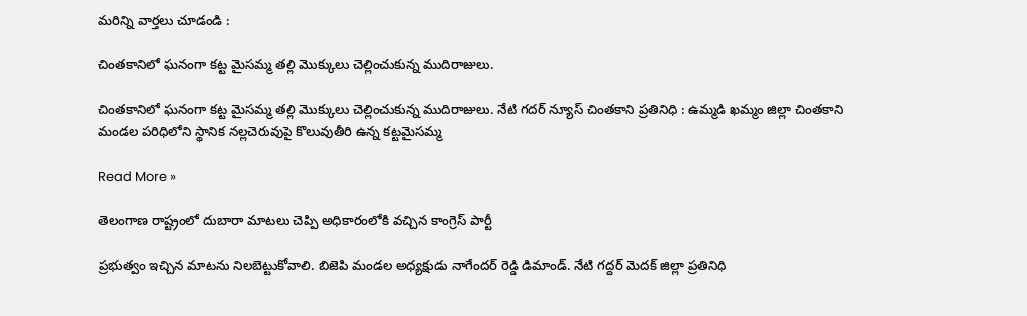మరిన్ని వార్తలు చూడండి :

చింతకానిలో ఘనంగా కట్ట మైసమ్మ తల్లి మొక్కులు చెల్లించుకున్న ముదిరాజులు.

చింతకానిలో ఘనంగా కట్ట మైసమ్మ తల్లి మొక్కులు చెల్లించుకున్న ముదిరాజులు. నేటి గదర్ న్యూస్ చింతకాని ప్రతినిధి : ఉమ్మడి ఖమ్మం జిల్లా చింతకాని మండల పరిధిలోని స్థానిక నల్లచెరువుపై కొలువుతీరి ఉన్న కట్టమైసమ్మ

Read More »

తెలంగాణ రాష్ట్రంలో దుబారా మాటలు చెప్పి అధికారంలోకి వచ్చిన కాంగ్రెస్ పార్టీ

ప్రభుత్వం ఇచ్చిన మాటను నిలబెట్టుకోవాలి. బిజెపి మండల అధ్యక్షుడు నాగేందర్ రెడ్డి డిమాండ్. నేటి గద్దర్ మెదక్ జిల్లా ప్రతినిధి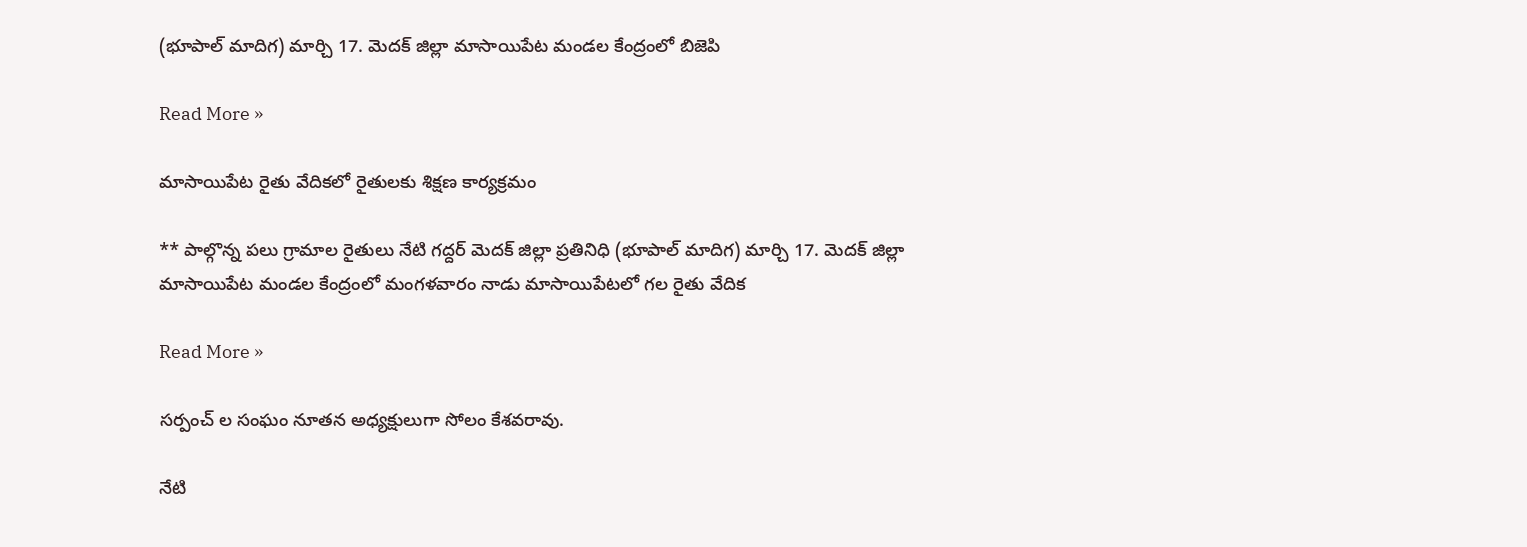(భూపాల్ మాదిగ) మార్చి 17. మెదక్ జిల్లా మాసాయిపేట మండల కేంద్రంలో బిజెపి

Read More »

మాసాయిపేట రైతు వేదికలో రైతులకు శిక్షణ కార్యక్రమం

** పాల్గొన్న పలు గ్రామాల రైతులు నేటి గద్దర్ మెదక్ జిల్లా ప్రతినిధి (భూపాల్ మాదిగ) మార్చి 17. మెదక్ జిల్లా మాసాయిపేట మండల కేంద్రంలో మంగళవారం నాడు మాసాయిపేటలో గల రైతు వేదిక

Read More »

సర్పంచ్ ల సంఘం నూతన అధ్యక్షులుగా సోలం కేశవరావు.

నేటి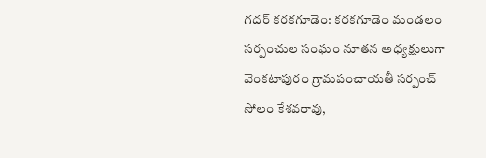గదర్‌ కరకగూడెం: కరకగూడెం మండలం సర్పంచుల సంఘం నూతన అధ్యక్షులుగా వెంకటాపురం గ్రామపంచాయతీ సర్పంచ్ సోలం కేశవరావు,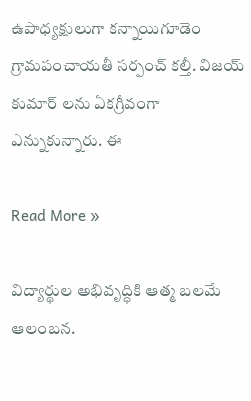ఉపాధ్యక్షులుగా కన్నాయిగూడెం గ్రామపంచాయతీ సర్పంచ్ కల్తీ. విజయ్ కుమార్ లను ఏకగ్రీవంగా ఎన్నుకున్నారు. ఈ

Read More »

విద్యార్థుల అభివృద్ధికి ఆత్మ బలమే ఆలంబన.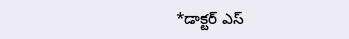*డాక్టర్ ఎస్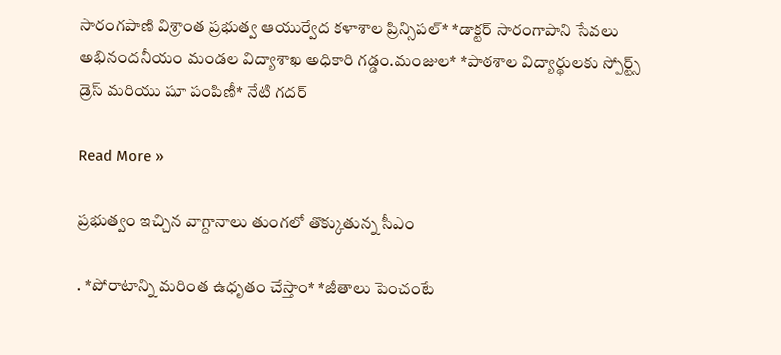సారంగపాణి విశ్రాంత ప్రభుత్వ ఆయుర్వేద కళాశాల ప్రిన్సిపల్* *డాక్టర్ సారంగాపాని సేవలు అభినందనీయం మండల విద్యాశాఖ అధికారి గడ్డం.మంజుల* *పాఠశాల విద్యార్థులకు స్పోర్ట్స్ డ్రెస్ మరియు షూ పంపిణీ* నేటి గదర్

Read More »

ప్రభుత్వం ఇచ్చిన వాగ్దానాలు తుంగలో తొక్కుతున్న సీఎం

. *పోరాటాన్ని మరింత ఉధృతం చేస్తాం* *జీతాలు పెంచంటే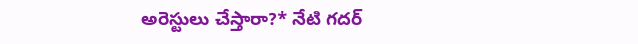అరెస్టులు చేస్తారా?* నేటి గదర్‌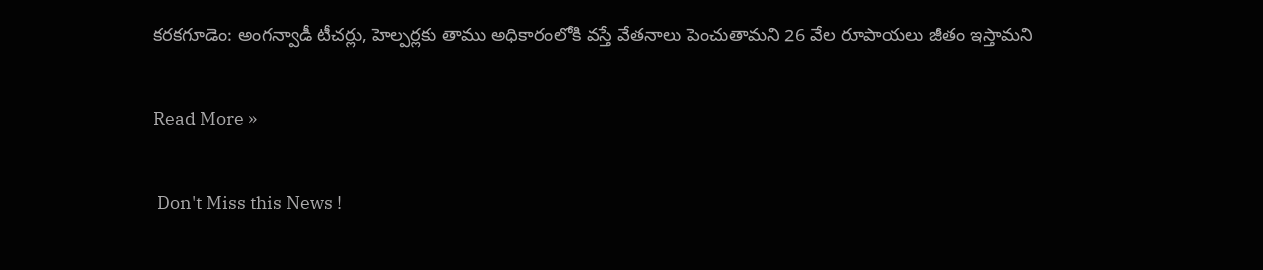కరకగూడెం: అంగన్వాడీ టీచర్లు, హెల్పర్లకు తాము అధికారంలోకి వస్తే వేతనాలు పెంచుతామని 26 వేల రూపాయలు జీతం ఇస్తామని

Read More »

 Don't Miss this News !